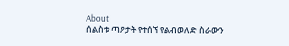About
ሰልስቱ ጣዖታት የተሰኘ የልብወለድ ስራውን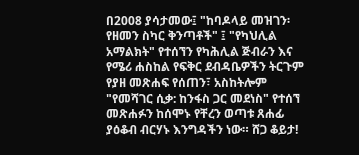በ2008 ያሳታመው፤ "ከባዶላይ መዝገን፡ የዘመን ስካር ቅንጣቶች" ፤ "የካህሊል አማልክት" የተሰኘን የካሕሊል ጅብራን እና የሜሪ ሐስከል የፍቅር ደብዳቤዎችን ትርጉም የያዘ መጽሐፍ የሰጠን፣ አስከትሎም "የመሻገር ሲቃ: ከንፋስ ጋር መደነስ" የተሰኘ መጽሐፉን ከሰሞኑ የቸረን ወጣቱ ጸሐፊ ያዕቆብ ብርሃኑ እንግዳችን ነው። ሸጋ ቆይታ!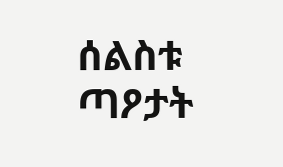ሰልስቱ ጣዖታት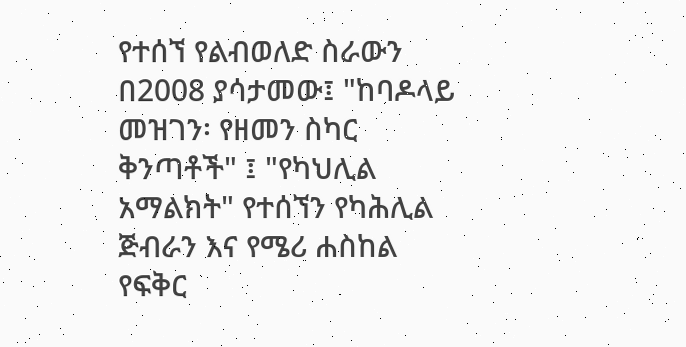የተሰኘ የልብወለድ ስራውን በ2008 ያሳታመው፤ "ከባዶላይ መዝገን፡ የዘመን ስካር ቅንጣቶች" ፤ "የካህሊል አማልክት" የተሰኘን የካሕሊል ጅብራን እና የሜሪ ሐስከል የፍቅር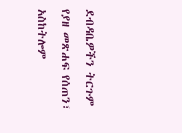ደብዳቤዎችን ትርጉም የያዘ መጽሐፍ የሰጠን፣ አስከትሎም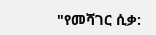"የመሻገር ሲቃ: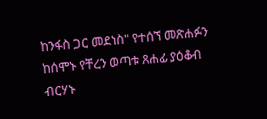ከንፋስ ጋር መደነስ" የተሰኘ መጽሐፉን ከሰሞኑ የቸረን ወጣቱ ጸሐፊ ያዕቆብ ብርሃኑ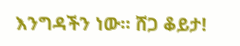እንግዳችን ነው። ሸጋ ቆይታ!